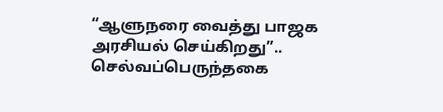“ஆளுநரை வைத்து பாஜக அரசியல் செய்கிறது”.. செல்வப்பெருந்தகை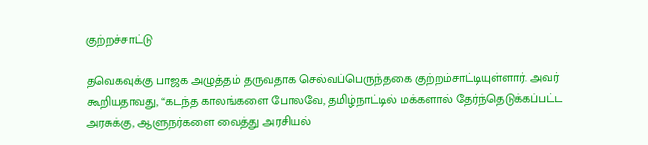குற்றச்சாட்டு

தவெகவுக்கு பாஜக அழுத்தம் தருவதாக செல்வப்பெருந்தகை குற்றம்சாட்டியுள்ளார். அவர் கூறியதாவது, “கடந்த காலங்களை போலவே, தமிழ்நாட்டில் மக்களால் தேர்ந்தெடுக்கப்பட்ட அரசுக்கு, ஆளுநர்களை வைத்து அரசியல்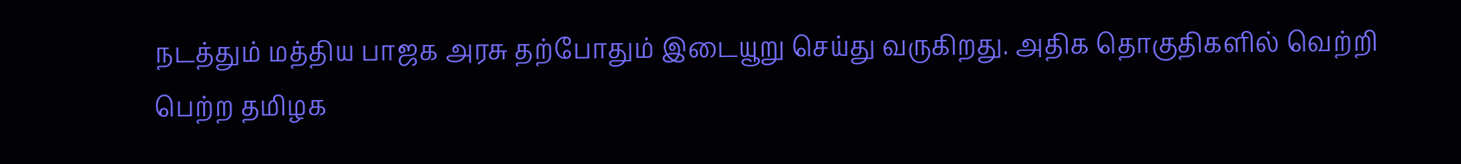நடத்தும் மத்திய பாஜக அரசு தற்போதும் இடையூறு செய்து வருகிறது. அதிக தொகுதிகளில் வெற்றி பெற்ற தமிழக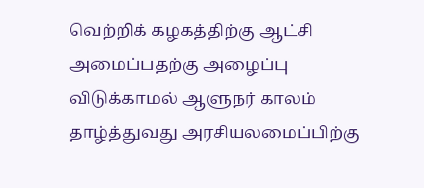வெற்றிக் கழகத்திற்கு ஆட்சி அமைப்பதற்கு அழைப்பு விடுக்காமல் ஆளுநர் காலம் தாழ்த்துவது அரசியலமைப்பிற்கு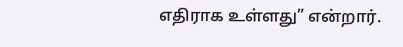எதிராக உள்ளது” என்றார்.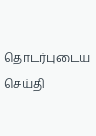தொடர்புடைய செய்தி